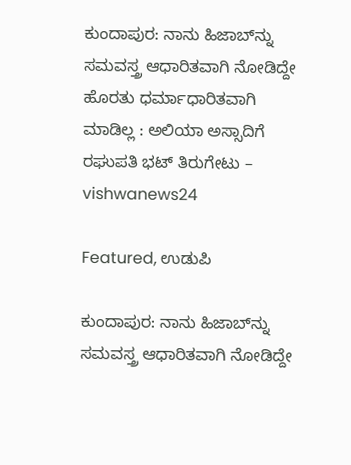ಕುಂದಾಪುರ: ನಾನು ಹಿಜಾಬ್‌ನ್ನು ಸಮವಸ್ತ್ರ ಆಧಾರಿತವಾಗಿ ನೋಡಿದ್ದೇ ಹೊರತು ಧರ್ಮಾಧಾರಿತವಾಗಿ ಮಾಡಿಲ್ಲ : ಅಲಿಯಾ ಅಸ್ಸಾದಿಗೆ ರಘುಪತಿ ಭಟ್ ತಿರುಗೇಟು – vishwanews24

Featured, ಉಡುಪಿ

ಕುಂದಾಪುರ: ನಾನು ಹಿಜಾಬ್‌ನ್ನು ಸಮವಸ್ತ್ರ ಆಧಾರಿತವಾಗಿ ನೋಡಿದ್ದೇ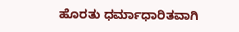ಹೊರತು ಧರ್ಮಾಧಾರಿತವಾಗಿ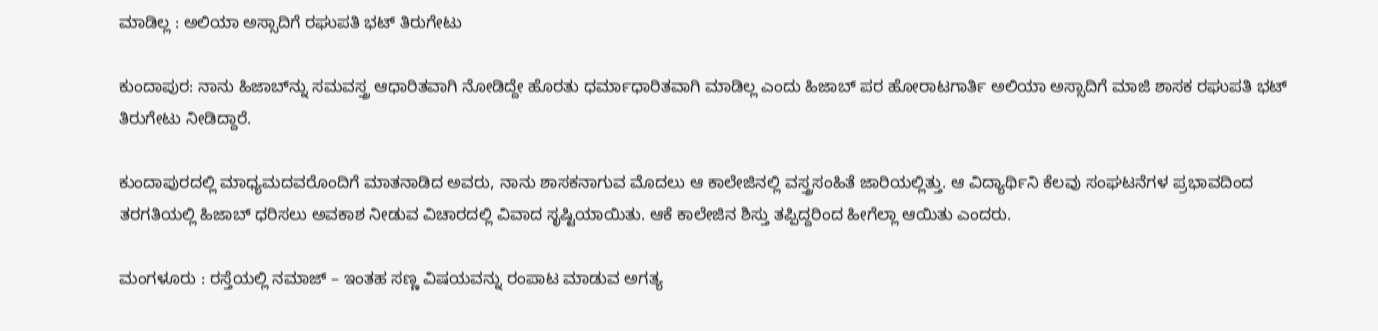ಮಾಡಿಲ್ಲ : ಅಲಿಯಾ ಅಸ್ಸಾದಿಗೆ ರಘುಪತಿ ಭಟ್ ತಿರುಗೇಟು

ಕುಂದಾಪುರ: ನಾನು ಹಿಜಾಬ್‌ನ್ನು ಸಮವಸ್ತ್ರ ಆಧಾರಿತವಾಗಿ ನೋಡಿದ್ದೇ ಹೊರತು ಧರ್ಮಾಧಾರಿತವಾಗಿ ಮಾಡಿಲ್ಲ ಎಂದು ಹಿಜಾಬ್ ಪರ ಹೋರಾಟಗಾರ್ತಿ ಅಲಿಯಾ ಅಸ್ಸಾದಿಗೆ ಮಾಜಿ ಶಾಸಕ ರಘುಪತಿ ಭಟ್ ತಿರುಗೇಟು ನೀಡಿದ್ದಾರೆ.

ಕುಂದಾಪುರದಲ್ಲಿ ಮಾಧ್ಯಮದವರೊಂದಿಗೆ ಮಾತನಾಡಿದ ಅವರು, ನಾನು ಶಾಸಕನಾಗುವ ಮೊದಲು ಆ ಕಾಲೇಜಿನಲ್ಲಿ ವಸ್ತ್ರಸಂಹಿತೆ ಜಾರಿಯಲ್ಲಿತ್ತು. ಆ ವಿದ್ಯಾರ್ಥಿನಿ ಕೆಲವು ಸಂಘಟನೆಗಳ ಪ್ರಭಾವದಿಂದ ತರಗತಿಯಲ್ಲಿ ಹಿಜಾಬ್ ಧರಿಸಲು ಅವಕಾಶ ನೀಡುವ ವಿಚಾರದಲ್ಲಿ ವಿವಾದ ಸೃಷ್ಟಿಯಾಯಿತು. ಆಕೆ ಕಾಲೇಜಿನ ಶಿಸ್ತು ತಪ್ಪಿದ್ದರಿಂದ ಹೀಗೆಲ್ಲಾ ಆಯಿತು ಎಂದರು.

ಮಂಗಳೂರು : ರಸ್ತೆಯಲ್ಲಿ ನಮಾಜ್ – ಇಂತಹ ಸಣ್ಣ ವಿಷಯವನ್ನು ರಂಪಾಟ ಮಾಡುವ ಅಗತ್ಯ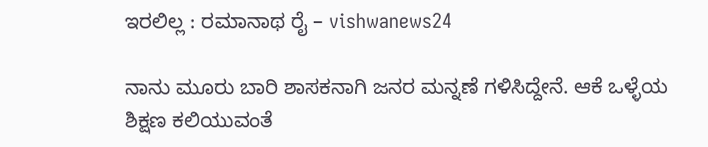ಇರಲಿಲ್ಲ : ರಮಾನಾಥ ರೈ – vishwanews24

ನಾನು ಮೂರು ಬಾರಿ ಶಾಸಕನಾಗಿ ಜನರ ಮನ್ನಣೆ ಗಳಿಸಿದ್ದೇನೆ. ಆಕೆ ಒಳ್ಳೆಯ ಶಿಕ್ಷಣ ಕಲಿಯುವಂತೆ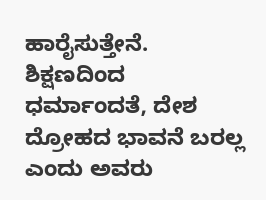ಹಾರೈಸುತ್ತೇನೆ. ಶಿಕ್ಷಣದಿಂದ ಧರ್ಮಾಂದತೆ, ದೇಶ ದ್ರೋಹದ ಭಾವನೆ ಬರಲ್ಲ ಎಂದು ಅವರು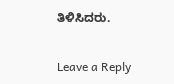ತಿಳಿಸಿದರು.

Leave a Reply